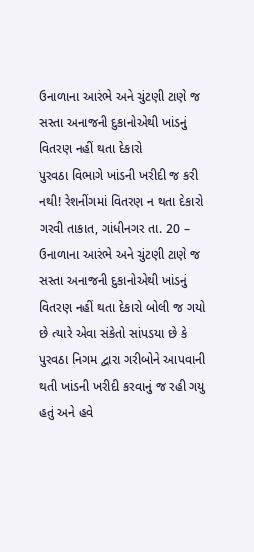ઉનાળાના આરંભે અને ચુંટણી ટાણે જ સસ્તા અનાજની દુકાનોએથી ખાંડનું વિતરણ નહીં થતા દેકારો
પુરવઠા વિભાગે ખાંડની ખરીદી જ કરી નથી! રેશનીંગમાં વિતરણ ન થતા દેકારો
ગરવી તાકાત, ગાંધીનગર તા. 20 – ઉનાળાના આરંભે અને ચુંટણી ટાણે જ સસ્તા અનાજની દુકાનોએથી ખાંડનું વિતરણ નહીં થતા દેકારો બોલી જ ગયો છે ત્યારે એવા સંકેતો સાંપડયા છે કે પુરવઠા નિગમ દ્વારા ગરીબોને આપવાની થતી ખાંડની ખરીદી કરવાનું જ રહી ગયુ હતું અને હવે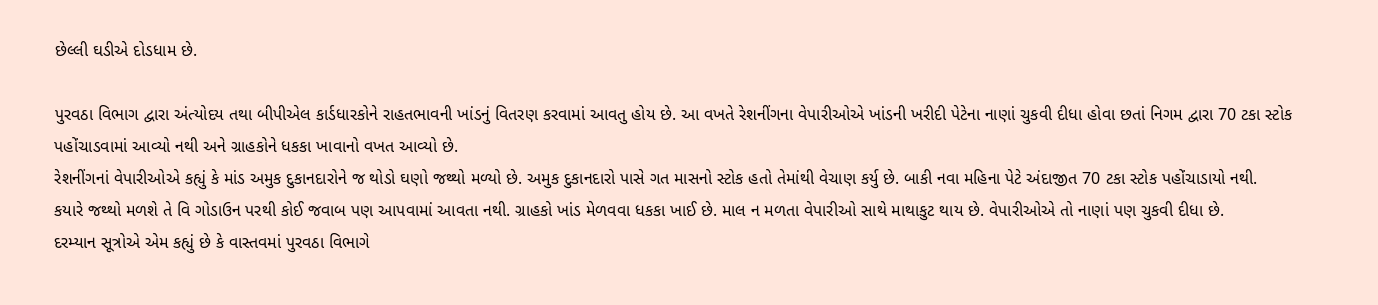છેલ્લી ઘડીએ દોડધામ છે.

પુરવઠા વિભાગ દ્વારા અંત્યોદય તથા બીપીએલ કાર્ડધારકોને રાહતભાવની ખાંડનું વિતરણ કરવામાં આવતુ હોય છે. આ વખતે રેશનીંગના વેપારીઓએ ખાંડની ખરીદી પેટેના નાણાં ચુકવી દીધા હોવા છતાં નિગમ દ્વારા 70 ટકા સ્ટોક પહોંચાડવામાં આવ્યો નથી અને ગ્રાહકોને ધકકા ખાવાનો વખત આવ્યો છે.
રેશનીંગનાં વેપારીઓએ કહ્યું કે માંડ અમુક દુકાનદારોને જ થોડો ઘણો જથ્થો મળ્યો છે. અમુક દુકાનદારો પાસે ગત માસનો સ્ટોક હતો તેમાંથી વેચાણ કર્યુ છે. બાકી નવા મહિના પેટે અંદાજીત 70 ટકા સ્ટોક પહોંચાડાયો નથી.
કયારે જથ્થો મળશે તે વિ ગોડાઉન પરથી કોઈ જવાબ પણ આપવામાં આવતા નથી. ગ્રાહકો ખાંડ મેળવવા ધકકા ખાઈ છે. માલ ન મળતા વેપારીઓ સાથે માથાકુટ થાય છે. વેપારીઓએ તો નાણાં પણ ચુકવી દીધા છે.
દરમ્યાન સૂત્રોએ એમ કહ્યું છે કે વાસ્તવમાં પુરવઠા વિભાગે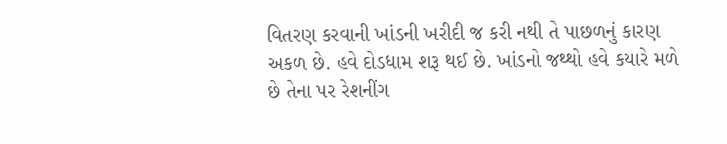વિતરણ કરવાની ખાંડની ખરીદી જ કરી નથી તે પાછળનું કારણ અકળ છે. હવે દોડધામ શરૂ થઈ છે. ખાંડનો જથ્થો હવે કયારે મળે છે તેના પર રેશનીંગ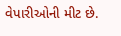વેપારીઓની મીટ છે.